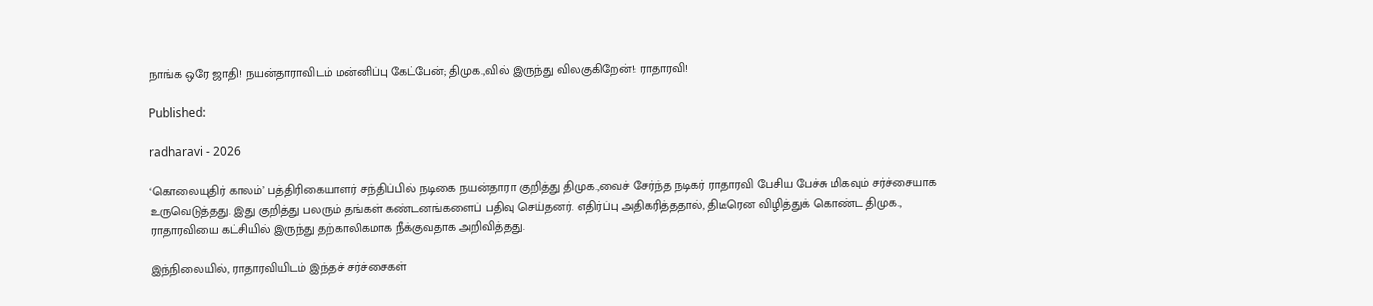நாங்க ஒரே ஜாதி! நயன்தாராவிடம் மன்னிப்பு கேட்பேன்; திமுக.,வில் இருந்து விலகுகிறேன்!: ராதாரவி!

Published:

radharavi - 2026

‘கொலையுதிர் காலம்’ பத்திரிகையாளர் சந்திப்பில் நடிகை நயன்தாரா குறித்து திமுக.,வைச் சேர்ந்த நடிகர் ராதாரவி பேசிய பேச்சு மிகவும் சர்ச்சையாக உருவெடுத்தது. இது குறித்து பலரும் தங்கள் கண்டனங்களைப் பதிவு செய்தனர். எதிர்ப்பு அதிகரித்ததால், திடீரென விழித்துக் கொண்ட திமுக., ராதாரவியை கட்சியில் இருந்து தற்காலிகமாக நீக்குவதாக அறிவித்தது.

இந்நிலையில், ராதாரவியிடம் இந்தச் சர்ச்சைகள்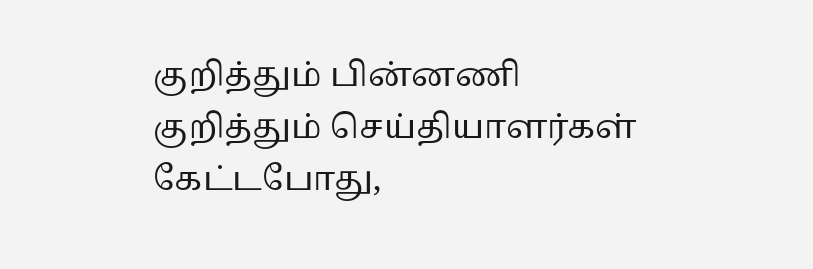குறித்தும் பின்னணி குறித்தும் செய்தியாளர்கள் கேட்டபோது,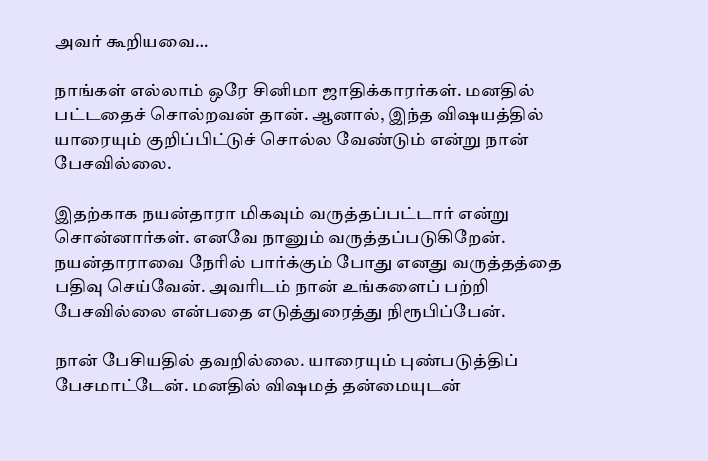அவர் கூறியவை…

நாங்கள் எல்லாம் ஒரே சினிமா ஜாதிக்காரர்கள். மனதில் பட்டதைச் சொல்றவன் தான். ஆனால், இந்த விஷயத்தில் யாரையும் குறிப்பிட்டுச் சொல்ல வேண்டும் என்று நான் பேசவில்லை.

இதற்காக நயன்தாரா மிகவும் வருத்தப்பட்டார் என்று சொன்னார்கள். எனவே நானும் வருத்தப்படுகிறேன். நயன்தாராவை நேரில் பார்க்கும் போது எனது வருத்தத்தை பதிவு செய்வேன். அவரிடம் நான் உங்களைப் பற்றி பேசவில்லை என்பதை எடுத்துரைத்து நிரூபிப்பேன்.

நான் பேசியதில் தவறில்லை. யாரையும் புண்படுத்திப் பேசமாட்டேன். மனதில் விஷமத் தன்மையுடன்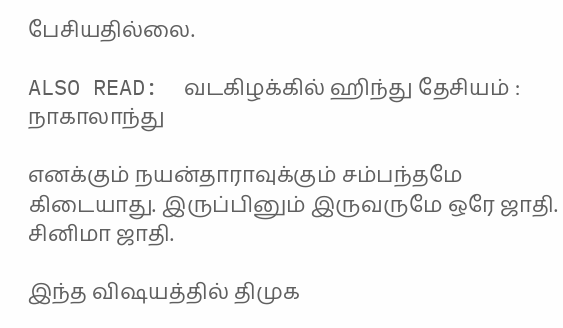பேசியதில்லை.

ALSO READ:  வடகிழக்கில் ஹிந்து தேசியம் : நாகாலாந்து

எனக்கும் நயன்தாராவுக்கும் சம்பந்தமே கிடையாது. இருப்பினும் இருவருமே ஒரே ஜாதி. சினிமா ஜாதி.

இந்த விஷயத்தில் திமுக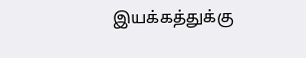இயக்கத்துக்கு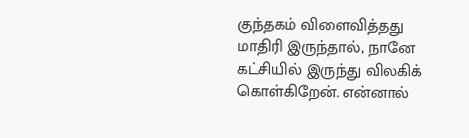குந்தகம் விளைவித்தது மாதிரி இருந்தால், நானே கட்சியில் இருந்து விலகிக் கொள்கிறேன். என்னால்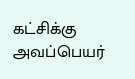கட்சிக்கு அவப்பெயர்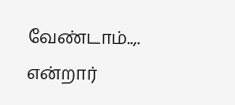வேண்டாம்..,. என்றார்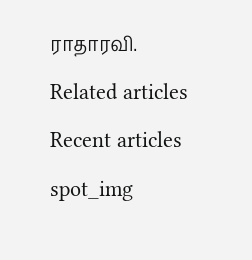ராதாரவி.

Related articles

Recent articles

spot_img